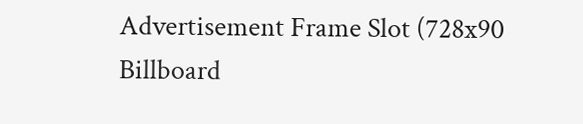Advertisement Frame Slot (728x90 Billboard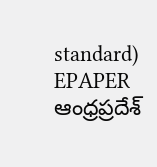standard)
EPAPER ఆంధ్రప్రదేశ్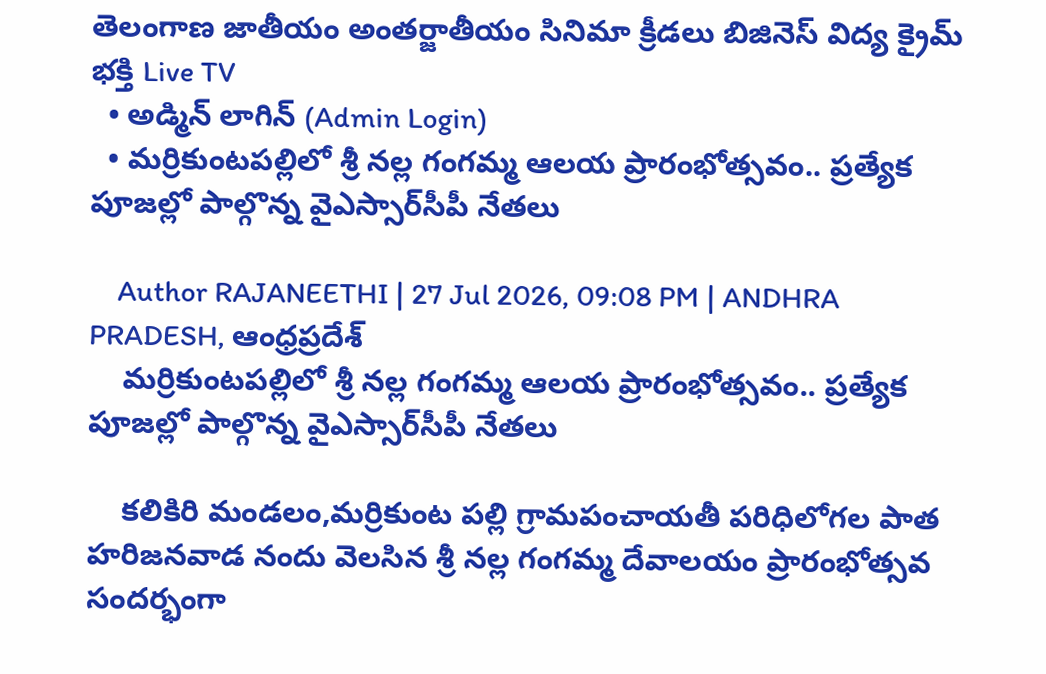తెలంగాణ జాతీయం అంతర్జాతీయం సినిమా క్రీడలు బిజినెస్ విద్య క్రైమ్ భక్తి Live TV
  • అడ్మిన్ లాగిన్ (Admin Login)
  • మర్రికుంటపల్లిలో శ్రీ నల్ల గంగమ్మ ఆలయ ప్రారంభోత్సవం.. ప్రత్యేక పూజల్లో పాల్గొన్న వైఎస్సార్‌సీపీ నేతలు

    Author RAJANEETHI | 27 Jul 2026, 09:08 PM | ANDHRA PRADESH, ఆంధ్రప్రదేశ్
    మర్రికుంటపల్లిలో శ్రీ నల్ల గంగమ్మ ఆలయ ప్రారంభోత్సవం.. ప్రత్యేక పూజల్లో పాల్గొన్న వైఎస్సార్‌సీపీ నేతలు

    కలికిరి మండలం,మర్రికుంట పల్లి గ్రామపంచాయతీ పరిధిలోగల పాత హరిజనవాడ నందు వెలసిన శ్రీ నల్ల గంగమ్మ దేవాలయం ప్రారంభోత్సవ సందర్భంగా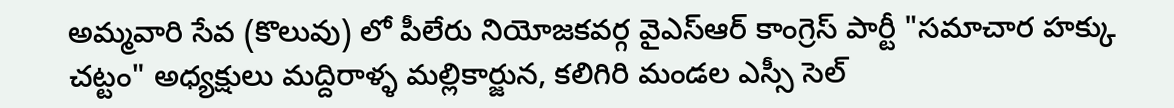అమ్మవారి సేవ (కొలువు) లో పీలేరు నియోజకవర్గ వైఎస్ఆర్ కాంగ్రెస్ పార్టీ "సమాచార హక్కు చట్టం" అధ్యక్షులు మద్దిరాళ్ళ మల్లికార్జున, కలిగిరి మండల ఎస్సీ సెల్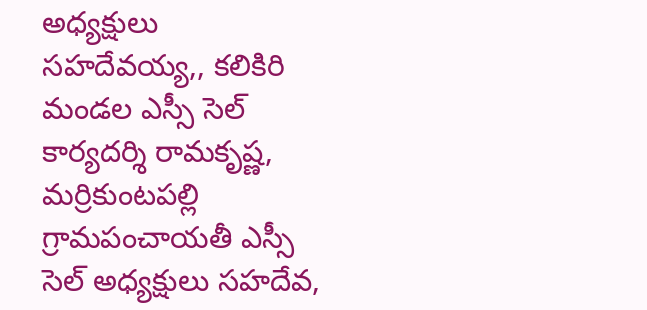అధ్యక్షులు సహదేవయ్య,, కలికిరి మండల ఎస్సీ సెల్ కార్యదర్శి రామకృష్ణ, మర్రికుంటపల్లి గ్రామపంచాయతీ ఎస్సీ సెల్ అధ్యక్షులు సహదేవ,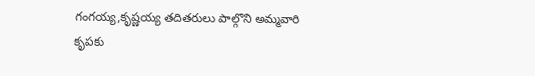గంగయ్య,కృష్ణయ్య తదితరులు పాల్గొని అమ్మవారి కృపకు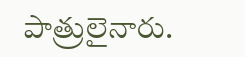పాత్రులైనారు.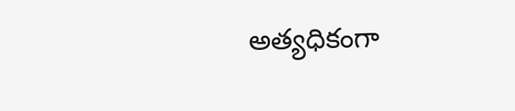అత్యధికంగా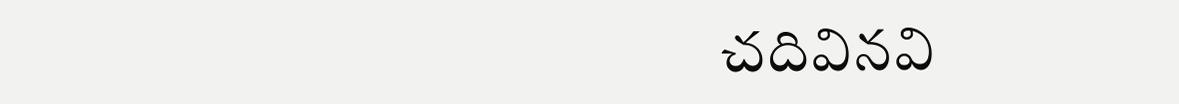చదివినవి